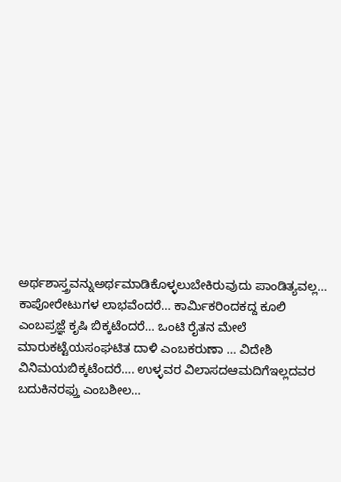ಅರ್ಥಶಾಸ್ತ್ರವನ್ನುಅರ್ಥಮಾಡಿಕೊಳ್ಳಲುಬೇಕಿರುವುದು ಪಾಂಡಿತ್ಯವಲ್ಲ… ಕಾಪೋರೇಟುಗಳ ಲಾಭವೆಂದರೆ… ಕಾರ್ಮಿಕರಿಂದಕದ್ದ ಕೂಲಿ ಎಂಬಪ್ರಜ್ಞೆ ಕೃಷಿ ಬಿಕ್ಕಟೆಂದರೆ… ಒಂಟಿ ರೈತನ ಮೇಲೆ ಮಾರುಕಟ್ಟೆಯಸಂಘಟಿತ ದಾಳಿ ಎಂಬಕರುಣಾ … ವಿದೇಶಿ ವಿನಿಮಯಬಿಕ್ಕಟೆಂದರೆ…. ಉಳ್ಳವರ ವಿಲಾಸದಆಮದಿಗೆಇಲ್ಲದವರ ಬದುಕಿನರಫ್ತು ಎಂಬಶೀಲ…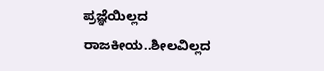ಪ್ರಜ್ಞೆಯಿಲ್ಲದ ರಾಜಕೀಯ..ಶೀಲವಿಲ್ಲದ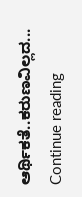ಆರ್ಥಿಕತೆ..ಕರುಣವಿಲ್ಲದ... Continue reading